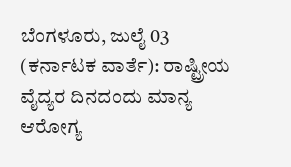ಬೆಂಗಳೂರು, ಜುಲೈ 03 (ಕರ್ನಾಟಕ ವಾರ್ತೆ): ರಾಷ್ಟ್ರೀಯ ವೈದ್ಯರ ದಿನದಂದು ಮಾನ್ಯ ಆರೋಗ್ಯ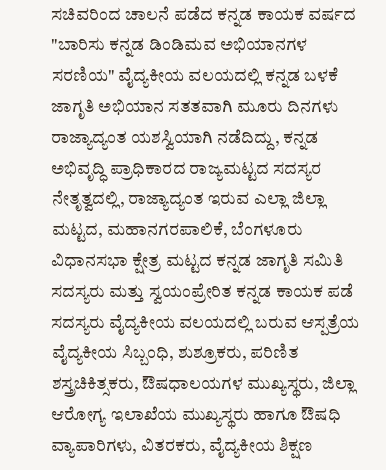ಸಚಿವರಿಂದ ಚಾಲನೆ ಪಡೆದ ಕನ್ನಡ ಕಾಯಕ ವರ್ಷದ "ಬಾರಿಸು ಕನ್ನಡ ಡಿಂಡಿಮವ ಅಭಿಯಾನಗಳ ಸರಣಿಯ" ವೈದ್ಯಕೀಯ ವಲಯದಲ್ಲಿ ಕನ್ನಡ ಬಳಕೆ ಜಾಗೃತಿ ಅಭಿಯಾನ ಸತತವಾಗಿ ಮೂರು ದಿನಗಳು ರಾಜ್ಯಾದ್ಯಂತ ಯಶಸ್ವಿಯಾಗಿ ನಡೆದಿದ್ದು, ಕನ್ನಡ ಅಭಿವೃದ್ಧಿ ಪ್ರಾಧಿಕಾರದ ರಾಜ್ಯಮಟ್ಟದ ಸದಸ್ಯರ ನೇತೃತ್ವದಲ್ಲಿ, ರಾಜ್ಯಾದ್ಯಂತ ಇರುವ ಎಲ್ಲಾ ಜಿಲ್ಲಾ ಮಟ್ಟದ, ಮಹಾನಗರಪಾಲಿಕೆ, ಬೆಂಗಳೂರು ವಿಧಾನಸಭಾ ಕ್ಷೇತ್ರ ಮಟ್ಟದ ಕನ್ನಡ ಜಾಗೃತಿ ಸಮಿತಿ ಸದಸ್ಯರು ಮತ್ತು ಸ್ವಯಂಪ್ರೇರಿತ ಕನ್ನಡ ಕಾಯಕ ಪಡೆ ಸದಸ್ಯರು ವೈದ್ಯಕೀಯ ವಲಯದಲ್ಲಿ ಬರುವ ಆಸ್ಪತ್ರೆಯ ವೈದ್ಯಕೀಯ ಸಿಬ್ಬಂಧಿ, ಶುಶ್ರೂಕರು, ಪರಿಣಿತ ಶಸ್ತ್ರಚಿಕಿತ್ಸಕರು, ಔಷಧಾಲಯಗಳ ಮುಖ್ಯಸ್ಥರು, ಜಿಲ್ಲಾ ಆರೋಗ್ಯ ಇಲಾಖೆಯ ಮುಖ್ಯಸ್ಥರು ಹಾಗೂ ಔಷಧಿ ವ್ಯಾಪಾರಿಗಳು, ವಿತರಕರು, ವೈದ್ಯಕೀಯ ಶಿಕ್ಷಣ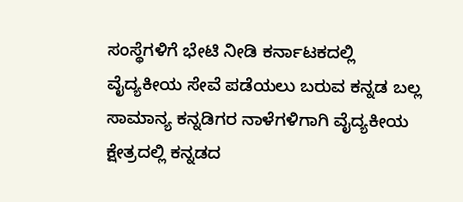ಸಂಸ್ಥೆಗಳಿಗೆ ಭೇಟಿ ನೀಡಿ ಕರ್ನಾಟಕದಲ್ಲಿ ವೈದ್ಯಕೀಯ ಸೇವೆ ಪಡೆಯಲು ಬರುವ ಕನ್ನಡ ಬಲ್ಲ ಸಾಮಾನ್ಯ ಕನ್ನಡಿಗರ ನಾಳೆಗಳಿಗಾಗಿ ವೈದ್ಯಕೀಯ ಕ್ಷೇತ್ರದಲ್ಲಿ ಕನ್ನಡದ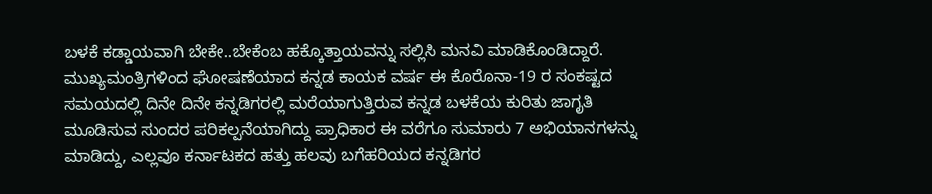ಬಳಕೆ ಕಡ್ಡಾಯವಾಗಿ ಬೇಕೇ..ಬೇಕೆಂಬ ಹಕ್ಕೊತ್ತಾಯವನ್ನು ಸಲ್ಲಿಸಿ ಮನವಿ ಮಾಡಿಕೊಂಡಿದ್ದಾರೆ.
ಮುಖ್ಯಮಂತ್ರಿಗಳಿಂದ ಘೋಷಣೆಯಾದ ಕನ್ನಡ ಕಾಯಕ ವರ್ಷ ಈ ಕೊರೊನಾ-19 ರ ಸಂಕಷ್ಟದ ಸಮಯದಲ್ಲಿ ದಿನೇ ದಿನೇ ಕನ್ನಡಿಗರಲ್ಲಿ ಮರೆಯಾಗುತ್ತಿರುವ ಕನ್ನಡ ಬಳಕೆಯ ಕುರಿತು ಜಾಗೃತಿ ಮೂಡಿಸುವ ಸುಂದರ ಪರಿಕಲ್ಪನೆಯಾಗಿದ್ದು ಪ್ರಾಧಿಕಾರ ಈ ವರೆಗೂ ಸುಮಾರು 7 ಅಭಿಯಾನಗಳನ್ನು ಮಾಡಿದ್ದು, ಎಲ್ಲವೂ ಕರ್ನಾಟಕದ ಹತ್ತು ಹಲವು ಬಗೆಹರಿಯದ ಕನ್ನಡಿಗರ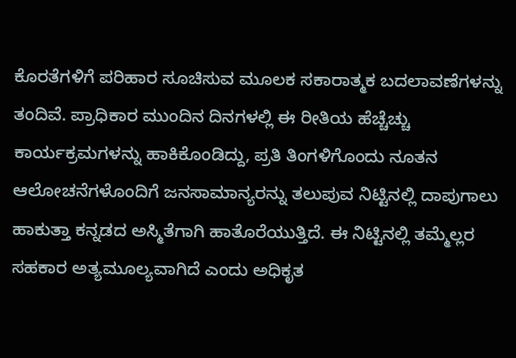ಕೊರತೆಗಳಿಗೆ ಪರಿಹಾರ ಸೂಚಿಸುವ ಮೂಲಕ ಸಕಾರಾತ್ಮಕ ಬದಲಾವಣೆಗಳನ್ನು ತಂದಿವೆ. ಪ್ರಾಧಿಕಾರ ಮುಂದಿನ ದಿನಗಳಲ್ಲಿ ಈ ರೀತಿಯ ಹೆಚ್ಚೆಚ್ಚು ಕಾರ್ಯಕ್ರಮಗಳನ್ನು ಹಾಕಿಕೊಂಡಿದ್ದು, ಪ್ರತಿ ತಿಂಗಳಿಗೊಂದು ನೂತನ ಆಲೋಚನೆಗಳೊಂದಿಗೆ ಜನಸಾಮಾನ್ಯರನ್ನು ತಲುಪುವ ನಿಟ್ಟಿನಲ್ಲಿ ದಾಪುಗಾಲು ಹಾಕುತ್ತಾ ಕನ್ನಡದ ಅಸ್ಮಿತೆಗಾಗಿ ಹಾತೊರೆಯುತ್ತಿದೆ. ಈ ನಿಟ್ಟಿನಲ್ಲಿ ತಮ್ಮೆಲ್ಲರ ಸಹಕಾರ ಅತ್ಯಮೂಲ್ಯವಾಗಿದೆ ಎಂದು ಅಧಿಕೃತ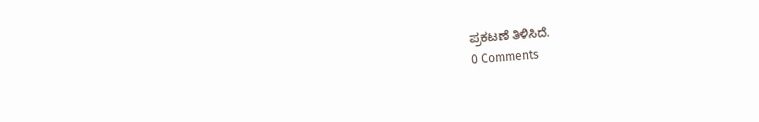ಪ್ರಕಟಣೆ ತಿಳಿಸಿದೆ.
0 Comments